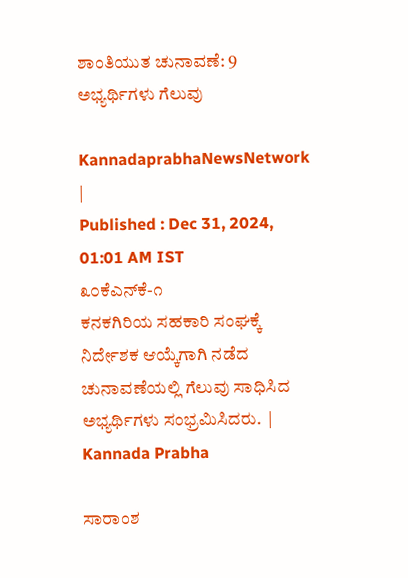ಶಾಂತಿಯುತ ಚುನಾವಣೆ: 9 ಅಭ್ಯರ್ಥಿಗಳು ಗೆಲುವು

KannadaprabhaNewsNetwork |
Published : Dec 31, 2024, 01:01 AM IST
೩೦ಕೆಎನ್‌ಕೆ-೧                                     ಕನಕಗಿರಿಯ ಸಹಕಾರಿ ಸಂಘಕ್ಕೆ ನಿರ್ದೇಶಕ ಆಯ್ಕೆಗಾಗಿ ನಡೆದ ಚುನಾವಣೆಯಲ್ಲಿ ಗೆಲುವು ಸಾಧಿಸಿದ ಅಭ್ಯರ್ಥಿಗಳು ಸಂಭ್ರಮಿಸಿದರು.  | Kannada Prabha

ಸಾರಾಂಶ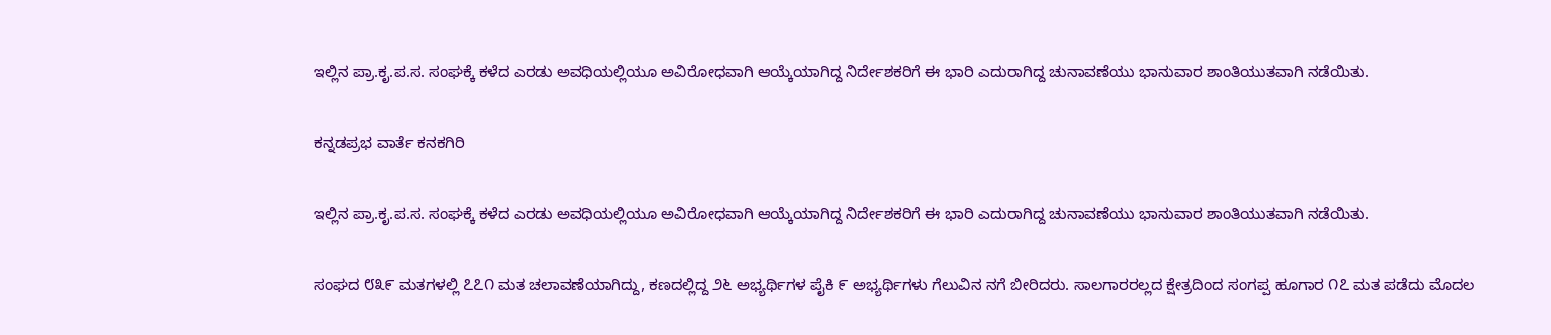ಇಲ್ಲಿನ ಪ್ರಾ.ಕೃ.ಪ.ಸ. ಸಂಘಕ್ಕೆ ಕಳೆದ ಎರಡು ಅವಧಿಯಲ್ಲಿಯೂ ಅವಿರೋಧವಾಗಿ ಆಯ್ಕೆಯಾಗಿದ್ದ ನಿರ್ದೇಶಕರಿಗೆ ಈ ಭಾರಿ ಎದುರಾಗಿದ್ದ ಚುನಾವಣೆಯು ಭಾನುವಾರ ಶಾಂತಿಯುತವಾಗಿ ನಡೆಯಿತು.

ಕನ್ನಡಪ್ರಭ ವಾರ್ತೆ ಕನಕಗಿರಿ

ಇಲ್ಲಿನ ಪ್ರಾ.ಕೃ.ಪ.ಸ. ಸಂಘಕ್ಕೆ ಕಳೆದ ಎರಡು ಅವಧಿಯಲ್ಲಿಯೂ ಅವಿರೋಧವಾಗಿ ಆಯ್ಕೆಯಾಗಿದ್ದ ನಿರ್ದೇಶಕರಿಗೆ ಈ ಭಾರಿ ಎದುರಾಗಿದ್ದ ಚುನಾವಣೆಯು ಭಾನುವಾರ ಶಾಂತಿಯುತವಾಗಿ ನಡೆಯಿತು.

ಸಂಘದ ೮೩೯ ಮತಗಳಲ್ಲಿ ೭೭೧ ಮತ ಚಲಾವಣೆಯಾಗಿದ್ದು, ಕಣದಲ್ಲಿದ್ದ ೨೬ ಅಭ್ಯರ್ಥಿಗಳ ಪೈಕಿ ೯ ಅಭ್ಯರ್ಥಿಗಳು ಗೆಲುವಿನ ನಗೆ ಬೀರಿದರು. ಸಾಲಗಾರರಲ್ಲದ ಕ್ಷೇತ್ರದಿಂದ ಸಂಗಪ್ಪ ಹೂಗಾರ ೧೭ ಮತ ಪಡೆದು ಮೊದಲ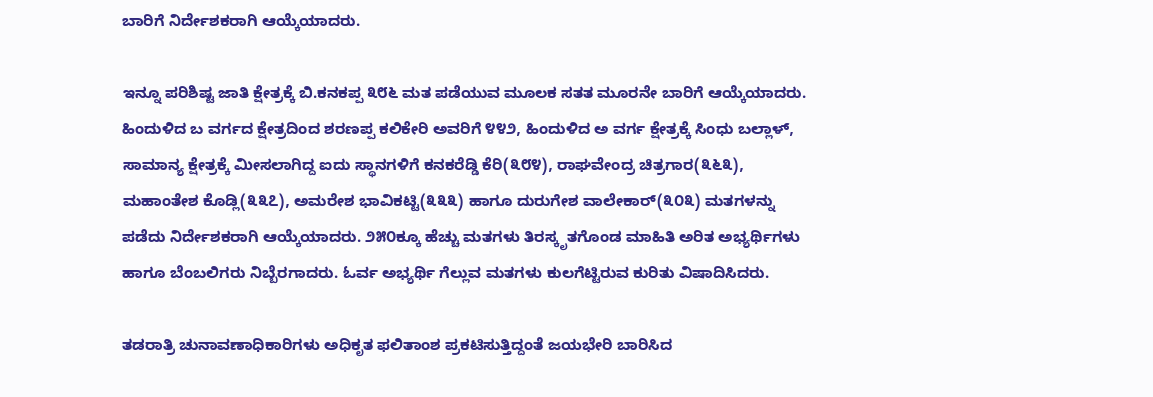ಬಾರಿಗೆ ನಿರ್ದೇಶಕರಾಗಿ ಆಯ್ಕೆಯಾದರು.

ಇನ್ನೂ ಪರಿಶಿಷ್ಟ ಜಾತಿ ಕ್ಷೇತ್ರಕ್ಕೆ ಬಿ.ಕನಕಪ್ಪ ೩೮೬ ಮತ ಪಡೆಯುವ ಮೂಲಕ ಸತತ ಮೂರನೇ ಬಾರಿಗೆ ಆಯ್ಕೆಯಾದರು. ಹಿಂದುಳಿದ ಬ ವರ್ಗದ ಕ್ಷೇತ್ರದಿಂದ ಶರಣಪ್ಪ ಕಲಿಕೇರಿ ಅವರಿಗೆ ೪೪೨, ಹಿಂದುಳಿದ ಅ ವರ್ಗ ಕ್ಷೇತ್ರಕ್ಕೆ ಸಿಂಧು ಬಲ್ಲಾಳ್, ಸಾಮಾನ್ಯ ಕ್ಷೇತ್ರಕ್ಕೆ ಮೀಸಲಾಗಿದ್ದ ಐದು ಸ್ಥಾನಗಳಿಗೆ ಕನಕರೆಡ್ಡಿ ಕೆರಿ(೩೮೪), ರಾಘವೇಂದ್ರ ಚಿತ್ರಗಾರ(೩೬೩), ಮಹಾಂತೇಶ ಕೊಡ್ಲಿ(೩೩೭), ಅಮರೇಶ ಭಾವಿಕಟ್ಟಿ(೩೩೩) ಹಾಗೂ ದುರುಗೇಶ ವಾಲೇಕಾರ್(೩೦೩) ಮತಗಳನ್ನು ಪಡೆದು ನಿರ್ದೇಶಕರಾಗಿ ಆಯ್ಕೆಯಾದರು. ೨೫೦ಕ್ಕೂ ಹೆಚ್ಚು ಮತಗಳು ತಿರಸ್ಕೃತಗೊಂಡ ಮಾಹಿತಿ ಅರಿತ ಅಭ್ಯರ್ಥಿಗಳು ಹಾಗೂ ಬೆಂಬಲಿಗರು ನಿಬ್ಬೆರಗಾದರು. ಓರ್ವ ಅಭ್ಯರ್ಥಿ ಗೆಲ್ಲುವ ಮತಗಳು ಕುಲಗೆಟ್ಟಿರುವ ಕುರಿತು ವಿಷಾದಿಸಿದರು.

ತಡರಾತ್ರಿ ಚುನಾವಣಾಧಿಕಾರಿಗಳು ಅಧಿಕೃತ ಫಲಿತಾಂಶ ಪ್ರಕಟಿಸುತ್ತಿದ್ದಂತೆ ಜಯಭೇರಿ ಬಾರಿಸಿದ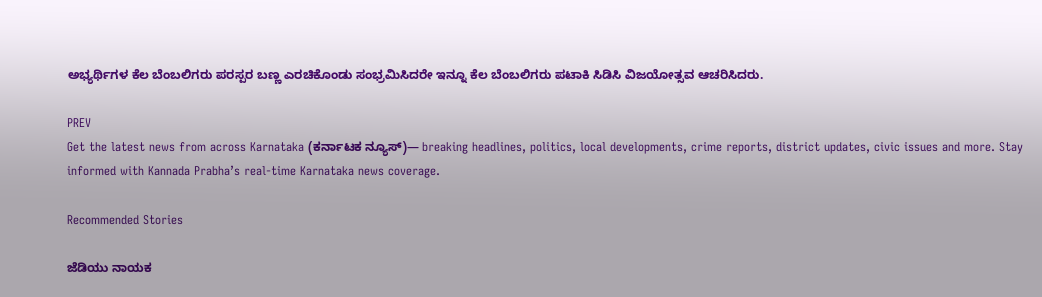ಅಭ್ಯರ್ಥಿಗಳ ಕೆಲ ಬೆಂಬಲಿಗರು ಪರಸ್ಪರ ಬಣ್ಣ ಎರಚಿಕೊಂಡು ಸಂಭ್ರಮಿಸಿದರೇ ಇನ್ನೂ ಕೆಲ ಬೆಂಬಲಿಗರು ಪಟಾಕಿ ಸಿಡಿಸಿ ವಿಜಯೋತ್ಸವ ಆಚರಿಸಿದರು.

PREV
Get the latest news from across Karnataka (ಕರ್ನಾಟಕ ನ್ಯೂಸ್)— breaking headlines, politics, local developments, crime reports, district updates, civic issues and more. Stay informed with Kannada Prabha’s real‑time Karnataka news coverage.

Recommended Stories

ಜೆಡಿಯು ನಾಯಕ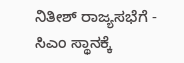ನಿತೀಶ್‌ ರಾಜ್ಯಸಭೆಗೆ - ಸಿಎಂ ಸ್ಥಾನಕ್ಕೆ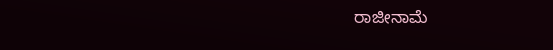ರಾಜೀನಾಮೆ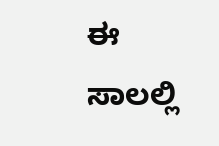ಈ ಸಾಲಲ್ಲಿ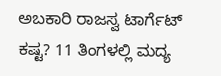ಅಬಕಾರಿ ರಾಜಸ್ವ ಟಾರ್ಗೆಟ್‌ ಕಷ್ಟ? 11 ತಿಂಗಳಲ್ಲಿ ಮದ್ಯ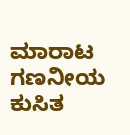ಮಾರಾಟ ಗಣನೀಯ ಕುಸಿತ